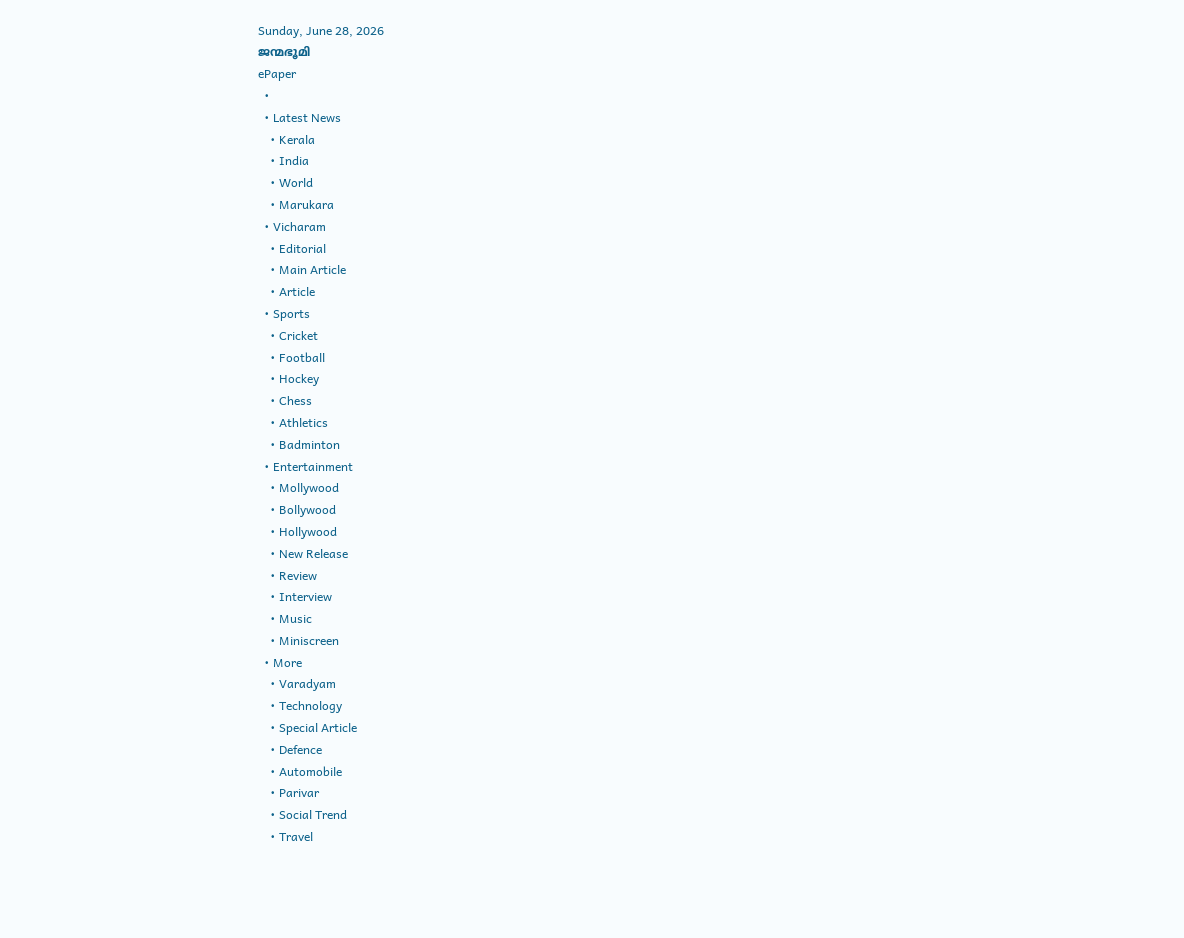Sunday, June 28, 2026
ജന്മഭൂമി
ePaper
  •
  • Latest News
    • Kerala
    • India
    • World
    • Marukara
  • Vicharam
    • Editorial
    • Main Article
    • Article
  • Sports
    • Cricket
    • Football
    • Hockey
    • Chess
    • Athletics
    • Badminton
  • Entertainment
    • Mollywood
    • Bollywood
    • Hollywood
    • New Release
    • Review
    • Interview
    • Music
    • Miniscreen
  • More
    • Varadyam
    • Technology
    • Special Article
    • Defence
    • Automobile
    • Parivar
    • Social Trend
    • Travel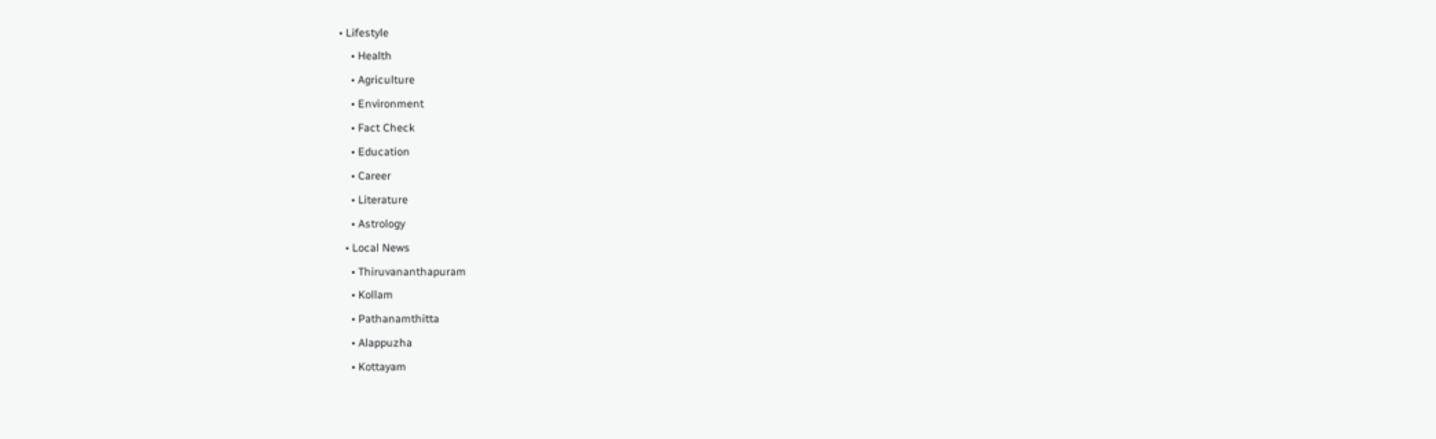• Lifestyle
    • Health
    • Agriculture
    • Environment
    • Fact Check
    • Education
    • Career
    • Literature
    • Astrology
  • Local News
    • Thiruvananthapuram
    • Kollam
    • Pathanamthitta
    • Alappuzha
    • Kottayam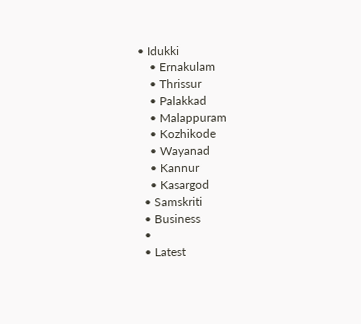• Idukki
    • Ernakulam
    • Thrissur
    • Palakkad
    • Malappuram
    • Kozhikode
    • Wayanad
    • Kannur
    • Kasargod
  • Samskriti
  • Business
  •
  • Latest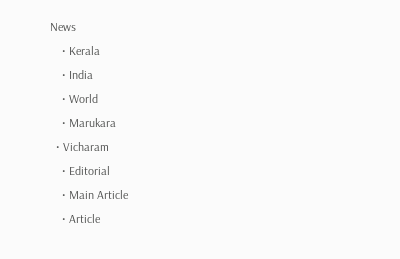News
    • Kerala
    • India
    • World
    • Marukara
  • Vicharam
    • Editorial
    • Main Article
    • Article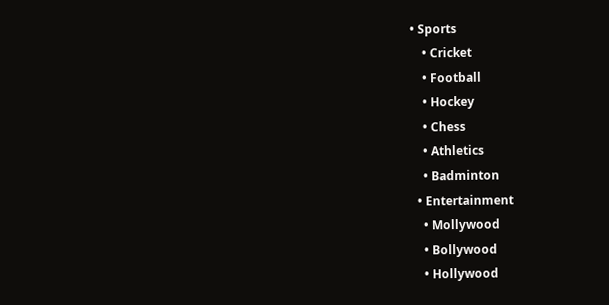• Sports
    • Cricket
    • Football
    • Hockey
    • Chess
    • Athletics
    • Badminton
  • Entertainment
    • Mollywood
    • Bollywood
    • Hollywood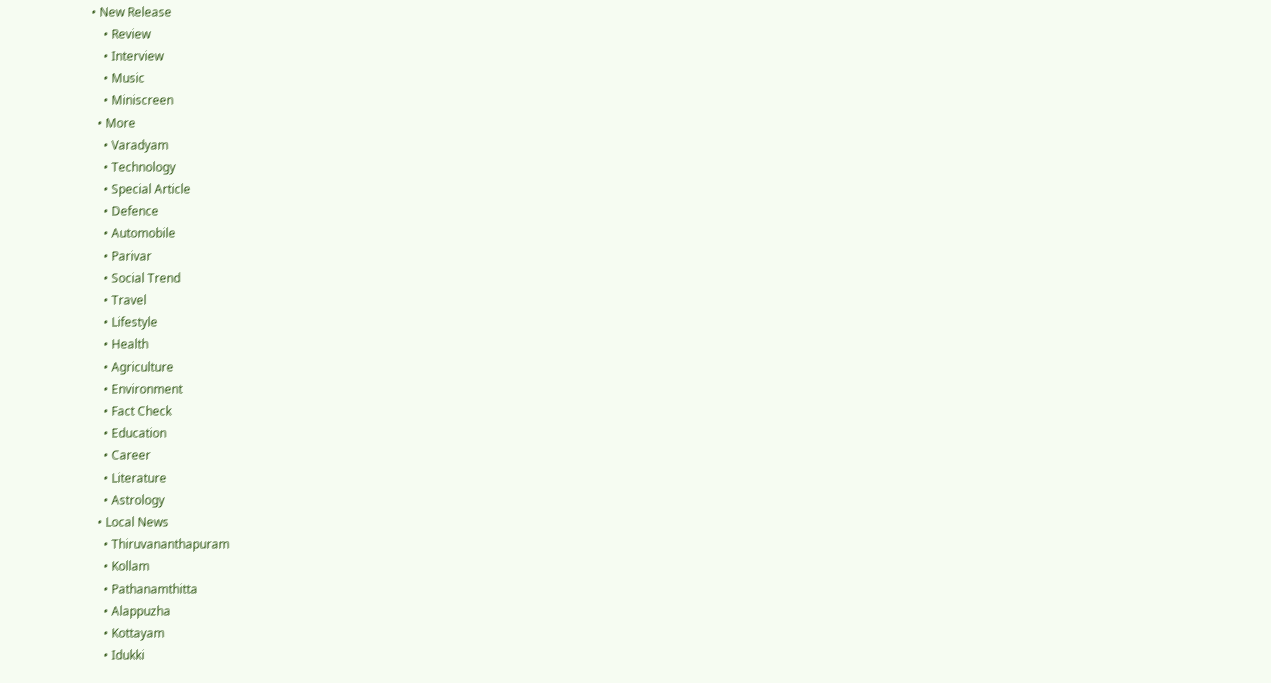• New Release
    • Review
    • Interview
    • Music
    • Miniscreen
  • More
    • Varadyam
    • Technology
    • Special Article
    • Defence
    • Automobile
    • Parivar
    • Social Trend
    • Travel
    • Lifestyle
    • Health
    • Agriculture
    • Environment
    • Fact Check
    • Education
    • Career
    • Literature
    • Astrology
  • Local News
    • Thiruvananthapuram
    • Kollam
    • Pathanamthitta
    • Alappuzha
    • Kottayam
    • Idukki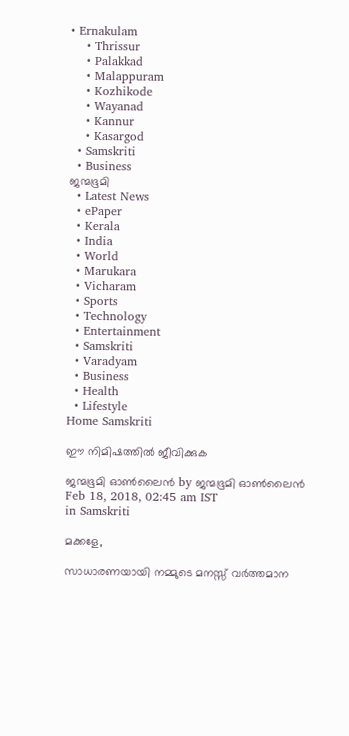• Ernakulam
    • Thrissur
    • Palakkad
    • Malappuram
    • Kozhikode
    • Wayanad
    • Kannur
    • Kasargod
  • Samskriti
  • Business
ജന്മഭൂമി
  • Latest News
  • ePaper
  • Kerala
  • India
  • World
  • Marukara
  • Vicharam
  • Sports
  • Technology
  • Entertainment
  • Samskriti
  • Varadyam
  • Business
  • Health
  • Lifestyle
Home Samskriti

ഈ നിമിഷത്തിൽ ജീവിക്കുക

ജന്മഭൂമി ഓണ്‍ലൈന്‍ by ജന്മഭൂമി ഓണ്‍ലൈന്‍
Feb 18, 2018, 02:45 am IST
in Samskriti

മക്കളേ,

സാധാരണയായി നമ്മുടെ മനസ്സ് വര്‍ത്തമാന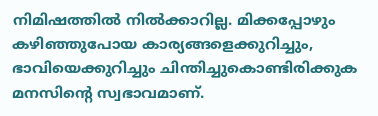നിമിഷത്തില്‍ നില്‍ക്കാറില്ല. മിക്കപ്പോഴും കഴിഞ്ഞുപോയ കാര്യങ്ങളെക്കുറിച്ചും, ഭാവിയെക്കുറിച്ചും ചിന്തിച്ചുകൊണ്ടിരിക്കുക മനസിന്റെ സ്വഭാവമാണ്.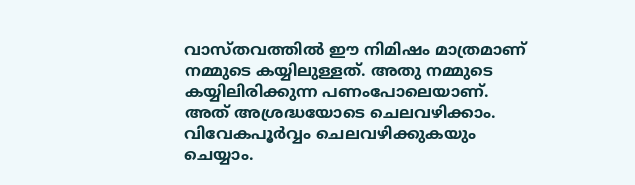വാസ്തവത്തില്‍ ഈ നിമിഷം മാത്രമാണ് നമ്മുടെ കയ്യിലുള്ളത്. അതു നമ്മുടെ കയ്യിലിരിക്കുന്ന പണംപോലെയാണ്. അത് അശ്രദ്ധയോടെ ചെലവഴിക്കാം. വിവേകപൂര്‍വ്വം ചെലവഴിക്കുകയും ചെയ്യാം.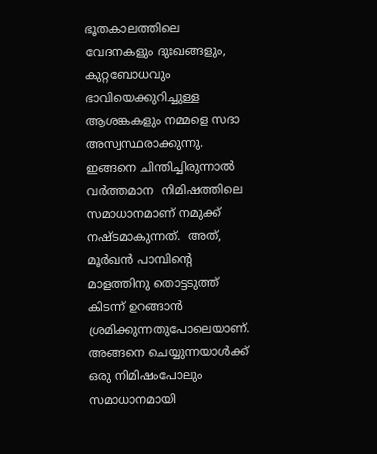ഭൂതകാലത്തിലെ വേദനകളും ദുഃഖങ്ങളും, കുറ്റബോധവും ഭാവിയെക്കുറിച്ചുള്ള ആശങ്കകളും നമ്മളെ സദാ അസ്വസ്ഥരാക്കുന്നു.   ഇങ്ങനെ ചിന്തിച്ചിരുന്നാല്‍ വര്‍ത്തമാന  നിമിഷത്തിലെ സമാധാനമാണ് നമുക്ക് നഷ്ടമാകുന്നത്.  അത്, മൂര്‍ഖന്‍ പാമ്പിന്റെ മാളത്തിനു തൊട്ടടുത്ത് കിടന്ന് ഉറങ്ങാന്‍ ശ്രമിക്കുന്നതുപോലെയാണ്. അങ്ങനെ ചെയ്യുന്നയാള്‍ക്ക് ഒരു നിമിഷംപോലും സമാധാനമായി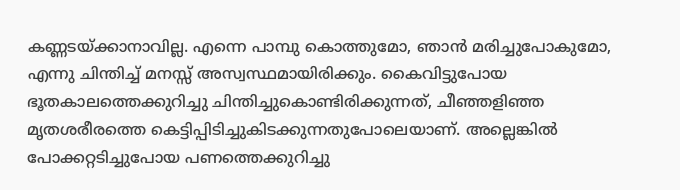കണ്ണടയ്‌ക്കാനാവില്ല. എന്നെ പാമ്പു കൊത്തുമോ, ഞാന്‍ മരിച്ചുപോകുമോ, എന്നു ചിന്തിച്ച് മനസ്സ് അസ്വസ്ഥമായിരിക്കും. കൈവിട്ടുപോയ ഭൂതകാലത്തെക്കുറിച്ചു ചിന്തിച്ചുകൊണ്ടിരിക്കുന്നത്, ചീഞ്ഞളിഞ്ഞ മൃതശരീരത്തെ കെട്ടിപ്പിടിച്ചുകിടക്കുന്നതുപോലെയാണ്. അല്ലെങ്കില്‍ പോക്കറ്റടിച്ചുപോയ പണത്തെക്കുറിച്ചു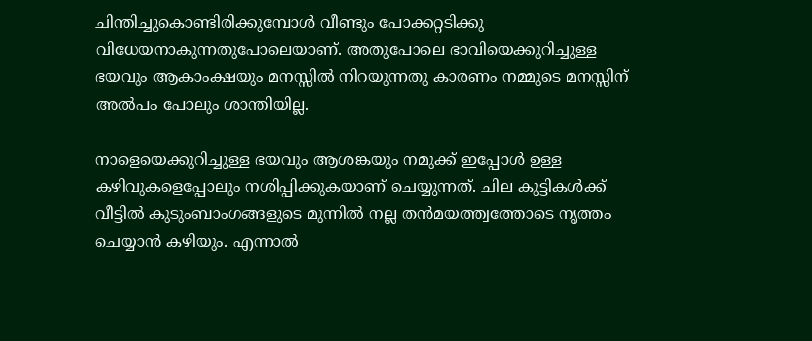ചിന്തിച്ചുകൊണ്ടിരിക്കുമ്പോള്‍ വീണ്ടും പോക്കറ്റടിക്കു വിധേയനാകുന്നതുപോലെയാണ്. അതുപോലെ ഭാവിയെക്കുറിച്ചുള്ള ഭയവും ആകാംക്ഷയും മനസ്സില്‍ നിറയുന്നതു കാരണം നമ്മുടെ മനസ്സിന് അല്‍പം പോലും ശാന്തിയില്ല.

നാളെയെക്കുറിച്ചുള്ള ഭയവും ആശങ്കയും നമുക്ക് ഇപ്പോള്‍ ഉള്ള കഴിവുകളെപ്പോലും നശിപ്പിക്കുകയാണ് ചെയ്യുന്നത്. ചില കുട്ടികള്‍ക്ക് വീട്ടില്‍ കുടുംബാംഗങ്ങളുടെ മുന്നില്‍ നല്ല തന്‍മയത്ത്വത്തോടെ നൃത്തം ചെയ്യാന്‍ കഴിയും. എന്നാല്‍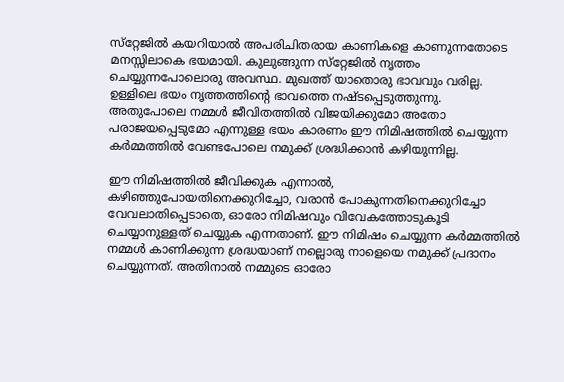സ്‌റ്റേജില്‍ കയറിയാല്‍ അപരിചിതരായ കാണികളെ കാണുന്നതോടെ മനസ്സിലാകെ ഭയമായി. കുലുങ്ങുന്ന സ്‌റ്റേജില്‍ നൃത്തം ചെയ്യുന്നപോലൊരു അവസ്ഥ. മുഖത്ത് യാതൊരു ഭാവവും വരില്ല. ഉള്ളിലെ ഭയം നൃത്തത്തിന്റെ ഭാവത്തെ നഷ്ടപ്പെടുത്തുന്നു.  അതുപോലെ നമ്മള്‍ ജീവിതത്തില്‍ വിജയിക്കുമോ അതോ പരാജയപ്പെടുമോ എന്നുള്ള ഭയം കാരണം ഈ നിമിഷത്തില്‍ ചെയ്യുന്ന കര്‍മ്മത്തില്‍ വേണ്ടപോലെ നമുക്ക് ശ്രദ്ധിക്കാന്‍ കഴിയുന്നില്ല.

ഈ നിമിഷത്തില്‍ ജീവിക്കുക എന്നാല്‍, കഴിഞ്ഞുപോയതിനെക്കുറിച്ചോ, വരാന്‍ പോകുന്നതിനെക്കുറിച്ചോ വേവലാതിപ്പെടാതെ, ഓരോ നിമിഷവും വിവേകത്തോടുകൂടി ചെയ്യാനുള്ളത് ചെയ്യുക എന്നതാണ്. ഈ നിമിഷം ചെയ്യുന്ന കര്‍മ്മത്തില്‍ നമ്മള്‍ കാണിക്കുന്ന ശ്രദ്ധയാണ് നല്ലൊരു നാളെയെ നമുക്ക് പ്രദാനം ചെയ്യുന്നത്. അതിനാല്‍ നമ്മുടെ ഓരോ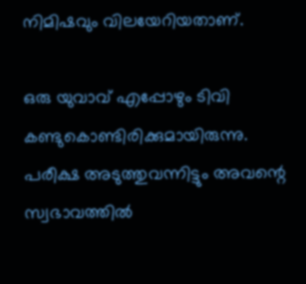നിമിഷവും വിലയേറിയതാണ്.

ഒരു യുവാവ് എപ്പോഴും ടിവി കണ്ടുകൊണ്ടിരിക്കുമായിരുന്നു. പരീക്ഷ അടുത്തുവന്നിട്ടും അവന്റെ സ്വഭാവത്തില്‍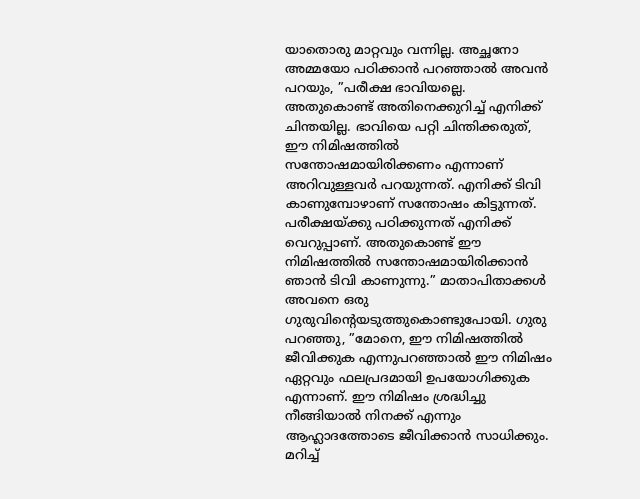യാതൊരു മാറ്റവും വന്നില്ല. അച്ഛനോ അമ്മയോ പഠിക്കാന്‍ പറഞ്ഞാല്‍ അവന്‍ പറയും, ”പരീക്ഷ ഭാവിയല്ലെ. അതുകൊണ്ട് അതിനെക്കുറിച്ച് എനിക്ക് ചിന്തയില്ല. ഭാവിയെ പറ്റി ചിന്തിക്കരുത്, ഈ നിമിഷത്തില്‍ സന്തോഷമായിരിക്കണം എന്നാണ് അറിവുള്ളവര്‍ പറയുന്നത്. എനിക്ക് ടിവി കാണുമ്പോഴാണ് സന്തോഷം കിട്ടുന്നത്. പരീക്ഷയ്‌ക്കു പഠിക്കുന്നത് എനിക്ക് വെറുപ്പാണ്. അതുകൊണ്ട് ഈ നിമിഷത്തില്‍ സന്തോഷമായിരിക്കാന്‍ ഞാന്‍ ടിവി കാണുന്നു.” മാതാപിതാക്കള്‍ അവനെ ഒരു ഗുരുവിന്റെയടുത്തുകൊണ്ടുപോയി. ഗുരു പറഞ്ഞു, ”മോനെ, ഈ നിമിഷത്തില്‍ ജീവിക്കുക എന്നുപറഞ്ഞാല്‍ ഈ നിമിഷം ഏറ്റവും ഫലപ്രദമായി ഉപയോഗിക്കുക എന്നാണ്. ഈ നിമിഷം ശ്രദ്ധിച്ചു നീങ്ങിയാല്‍ നിനക്ക് എന്നും ആഹ്ലാദത്തോടെ ജീവിക്കാന്‍ സാധിക്കും. മറിച്ച്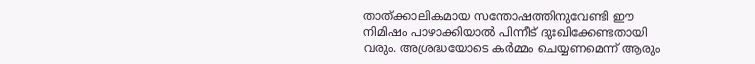താത്ക്കാലികമായ സന്തോഷത്തിനുവേണ്ടി ഈ നിമിഷം പാഴാക്കിയാല്‍ പിന്നീട് ദുഃഖിക്കേണ്ടതായി വരും. അശ്രദ്ധയോടെ കര്‍മ്മം ചെയ്യണമെന്ന് ആരും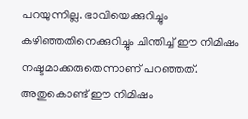പറയുന്നില്ല. ഭാവിയെക്കുറിച്ചും കഴിഞ്ഞതിനെക്കുറിച്ചും ചിന്തിച്ച് ഈ നിമിഷം നഷ്ടമാക്കരുതെന്നാണ് പറഞ്ഞത്. അതുകൊണ്ട് ഈ നിമിഷം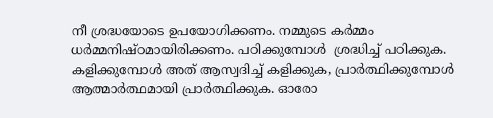നീ ശ്രദ്ധയോടെ ഉപയോഗിക്കണം. നമ്മുടെ കര്‍മ്മം ധര്‍മ്മനിഷ്ഠമായിരിക്കണം. പഠിക്കുമ്പോള്‍  ശ്രദ്ധിച്ച് പഠിക്കുക. കളിക്കുമ്പോള്‍ അത് ആസ്വദിച്ച് കളിക്കുക, പ്രാര്‍ത്ഥിക്കുമ്പോള്‍ ആത്മാര്‍ത്ഥമായി പ്രാര്‍ത്ഥിക്കുക. ഓരോ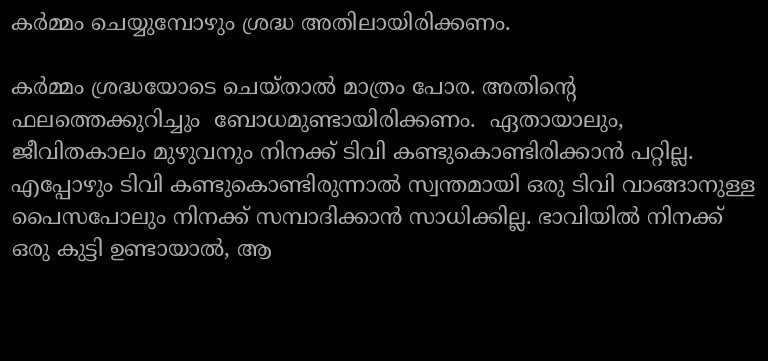കര്‍മ്മം ചെയ്യുമ്പോഴും ശ്രദ്ധ അതിലായിരിക്കണം.

കര്‍മ്മം ശ്രദ്ധയോടെ ചെയ്താല്‍ മാത്രം പോര. അതിന്റെ ഫലത്തെക്കുറിച്ചും  ബോധമുണ്ടായിരിക്കണം.  ഏതായാലും, ജീവിതകാലം മുഴുവനും നിനക്ക് ടിവി കണ്ടുകൊണ്ടിരിക്കാന്‍ പറ്റില്ല.  എപ്പോഴും ടിവി കണ്ടുകൊണ്ടിരുന്നാല്‍ സ്വന്തമായി ഒരു ടിവി വാങ്ങാനുള്ള പൈസപോലും നിനക്ക് സമ്പാദിക്കാന്‍ സാധിക്കില്ല. ഭാവിയില്‍ നിനക്ക് ഒരു കുട്ടി ഉണ്ടായാല്‍, ആ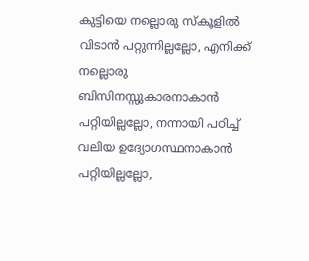കുട്ടിയെ നല്ലൊരു സ്‌കൂളില്‍ വിടാന്‍ പറ്റുന്നില്ലല്ലോ, എനിക്ക് നല്ലൊരു ബിസിനസ്സുകാരനാകാന്‍ പറ്റിയില്ലല്ലോ, നന്നായി പഠിച്ച് വലിയ ഉദ്യോഗസ്ഥനാകാന്‍ പറ്റിയില്ലല്ലോ,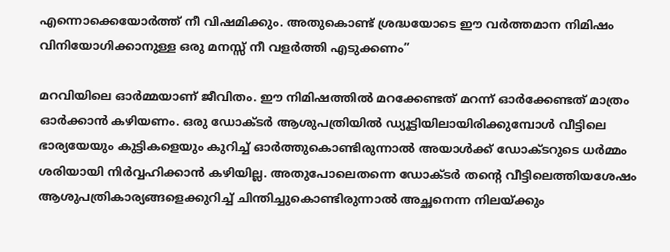എന്നൊക്കെയോര്‍ത്ത് നീ വിഷമിക്കും. അതുകൊണ്ട് ശ്രദ്ധയോടെ ഈ വര്‍ത്തമാന നിമിഷം വിനിയോഗിക്കാനുള്ള ഒരു മനസ്സ് നീ വളര്‍ത്തി എടുക്കണം”

മറവിയിലെ ഓര്‍മ്മയാണ് ജീവിതം. ഈ നിമിഷത്തില്‍ മറക്കേണ്ടത് മറന്ന് ഓര്‍ക്കേണ്ടത് മാത്രം ഓര്‍ക്കാന്‍ കഴിയണം. ഒരു ഡോക്ടര്‍ ആശുപത്രിയില്‍ ഡ്യൂട്ടിയിലായിരിക്കുമ്പോള്‍ വീട്ടിലെ ഭാര്യയേയും കുട്ടികളെയും കുറിച്ച് ഓര്‍ത്തുകൊണ്ടിരുന്നാല്‍ അയാള്‍ക്ക് ഡോക്ടറുടെ ധര്‍മ്മം ശരിയായി നിര്‍വ്വഹിക്കാന്‍ കഴിയില്ല. അതുപോലെതന്നെ ഡോക്ടര്‍ തന്റെ വീട്ടിലെത്തിയശേഷം ആശുപത്രികാര്യങ്ങളെക്കുറിച്ച് ചിന്തിച്ചുകൊണ്ടിരുന്നാല്‍ അച്ഛനെന്ന നിലയ്‌ക്കും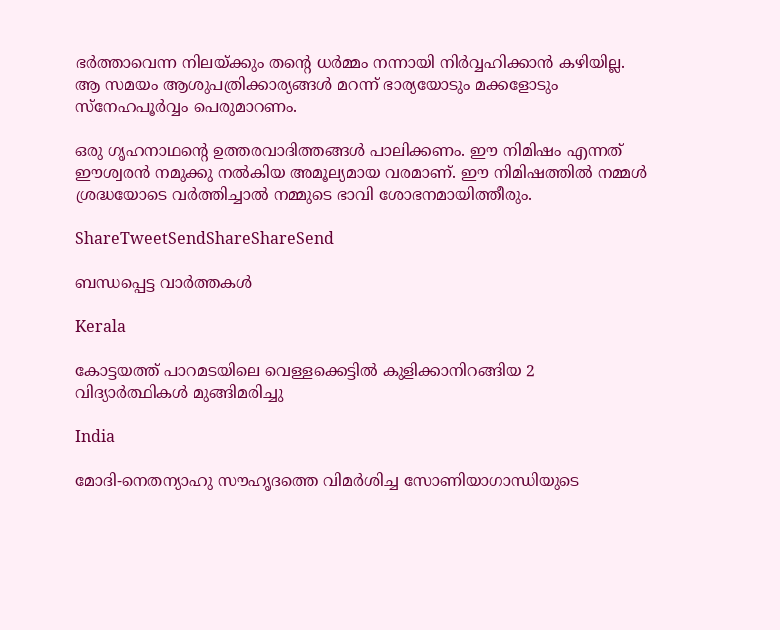ഭര്‍ത്താവെന്ന നിലയ്‌ക്കും തന്റെ ധര്‍മ്മം നന്നായി നിര്‍വ്വഹിക്കാന്‍ കഴിയില്ല. ആ സമയം ആശുപത്രിക്കാര്യങ്ങള്‍ മറന്ന് ഭാര്യയോടും മക്കളോടും സ്‌നേഹപൂര്‍വ്വം പെരുമാറണം.

ഒരു ഗൃഹനാഥന്റെ ഉത്തരവാദിത്തങ്ങള്‍ പാലിക്കണം. ഈ നിമിഷം എന്നത് ഈശ്വരന്‍ നമുക്കു നല്‍കിയ അമൂല്യമായ വരമാണ്. ഈ നിമിഷത്തില്‍ നമ്മള്‍ ശ്രദ്ധയോടെ വര്‍ത്തിച്ചാല്‍ നമ്മുടെ ഭാവി ശോഭനമായിത്തീരും.

ShareTweetSendShareShareSend

ബന്ധപ്പെട്ട വാര്‍ത്തകള്‍

Kerala

കോട്ടയത്ത് പാറമടയിലെ വെള്ളക്കെട്ടില്‍ കുളിക്കാനിറങ്ങിയ 2 വിദ്യാര്‍ത്ഥികള്‍ മുങ്ങിമരിച്ചു

India

മോദി-നെതന്യാഹു സൗഹൃദത്തെ വിമര്‍ശിച്ച സോണിയാഗാന്ധിയുടെ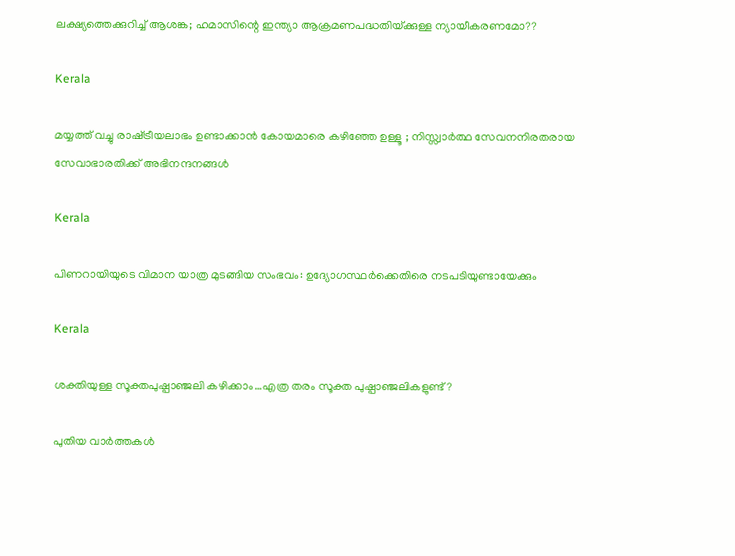ലക്ഷ്യത്തെക്കുറിച്ച് ആശങ്ക; ഹമാസിന്റെ ഇന്ത്യാ ആക്രമണപദ്ധതിയ്‌ക്കുള്ള ന്യായീകരണമോ??

Kerala

മയ്യത്ത് വച്ചു രാഷ്‌ട്രീയലാഭം ഉണ്ടാക്കാൻ കോയമാരെ കഴിഞ്ഞേ ഉള്ളൂ ; നിസ്സ്വാർത്ഥ സേവനനിരതരായ സേവാഭാരതിക്ക് അഭിനന്ദനങ്ങൾ

Kerala

പിണറായിയുടെ വിമാന യാത്ര മുടങ്ങിയ സംഭവം: ഉദ്യോഗസ്ഥര്‍ക്കെതിരെ നടപടിയുണ്ടായേക്കും

Kerala

ശക്തിയുള്ള സൂക്തപുഷ്പാഞ്ജലി കഴിക്കാം…എത്ര തരം സൂക്ത പുഷ്പാഞ്ജലികളുണ്ട്?

പുതിയ വാര്‍ത്തകള്‍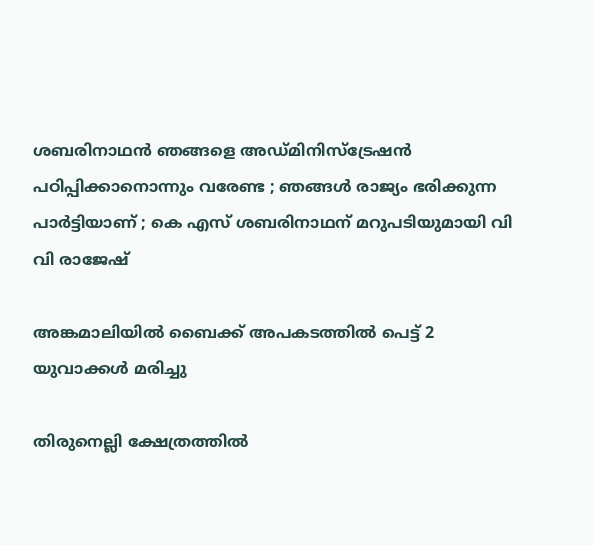ശബരിനാഥൻ ഞങ്ങളെ അഡ്മിനിസ്‌ട്രേഷൻ പഠിപ്പിക്കാനൊന്നും വരേണ്ട ; ഞങ്ങൾ രാജ്യം ഭരിക്കുന്ന പാർട്ടിയാണ് ; കെ എസ് ശബരിനാഥന് മറുപടിയുമായി വി വി രാജേഷ്

അങ്കമാലിയില്‍ ബൈക്ക് അപകടത്തില്‍ പെട്ട് 2 യുവാക്കള്‍ മരിച്ചു

തിരുനെല്ലി ക്ഷേത്രത്തില്‍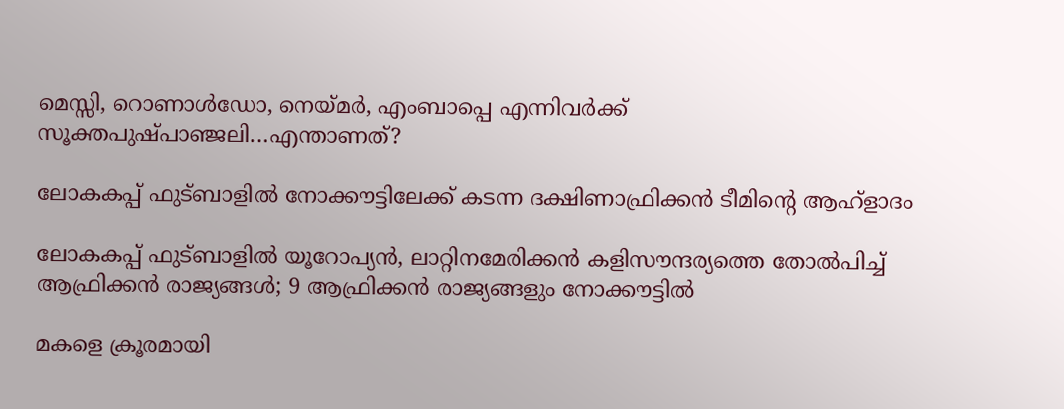മെസ്സി, റൊണാള്‍ഡോ, നെയ്‌മര്‍, എംബാപ്പെ എന്നിവര്‍ക്ക് സൂക്തപുഷ്പാഞ്ജലി…എന്താണത്?

ലോകകപ്പ് ഫുട്ബാളില്‍ നോക്കൗട്ടിലേക്ക് കടന്ന ദക്ഷിണാഫ്രിക്കന്‍ ടീമിന്‍റെ ആഹ്ളാദം

ലോകകപ്പ് ഫുട്ബാളില്‍ യൂറോപ്യന്‍, ലാറ്റിനമേരിക്കന്‍ കളിസൗന്ദര്യത്തെ തോല്‍പിച്ച് ആഫ്രിക്കന്‍ രാജ്യങ്ങള്‍; 9 ആഫ്രിക്കന്‍ രാജ്യങ്ങളും നോക്കൗട്ടില്‍

മകളെ ക്രൂരമായി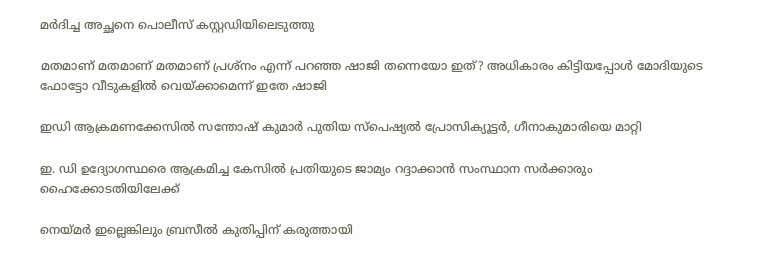മര്‍ദിച്ച അച്ഛനെ പൊലീസ് കസ്റ്റഡിയിലെടുത്തു

മതമാണ് മതമാണ് മതമാണ് പ്രശ്നം എന്ന് പറഞ്ഞ ഷാജി തന്നെയോ ഇത്? അധികാരം കിട്ടിയപ്പോള്‍ മോദിയുടെ ഫോട്ടോ വീടുകളില്‍ വെയ്‌ക്കാമെന്ന് ഇതേ ഷാജി

ഇഡി ആക്രമണക്കേസില്‍ സന്തോഷ് കുമാര്‍ പുതിയ സ്‌പെഷ്യല്‍ പ്രോസിക്യൂട്ടര്‍, ഗീനാകുമാരിയെ മാറ്റി

ഇ. ഡി ഉദ്യോഗസ്ഥരെ ആക്രമിച്ച കേസില്‍ പ്രതിയുടെ ജാമ്യം റദ്ദാക്കാന്‍ സംസ്ഥാന സര്‍ക്കാരും ഹൈക്കോടതിയിലേക്ക്

നെയ്‌മര്‍ ഇല്ലെങ്കിലും ബ്രസീല്‍ കുതിപ്പിന് കരുത്തായി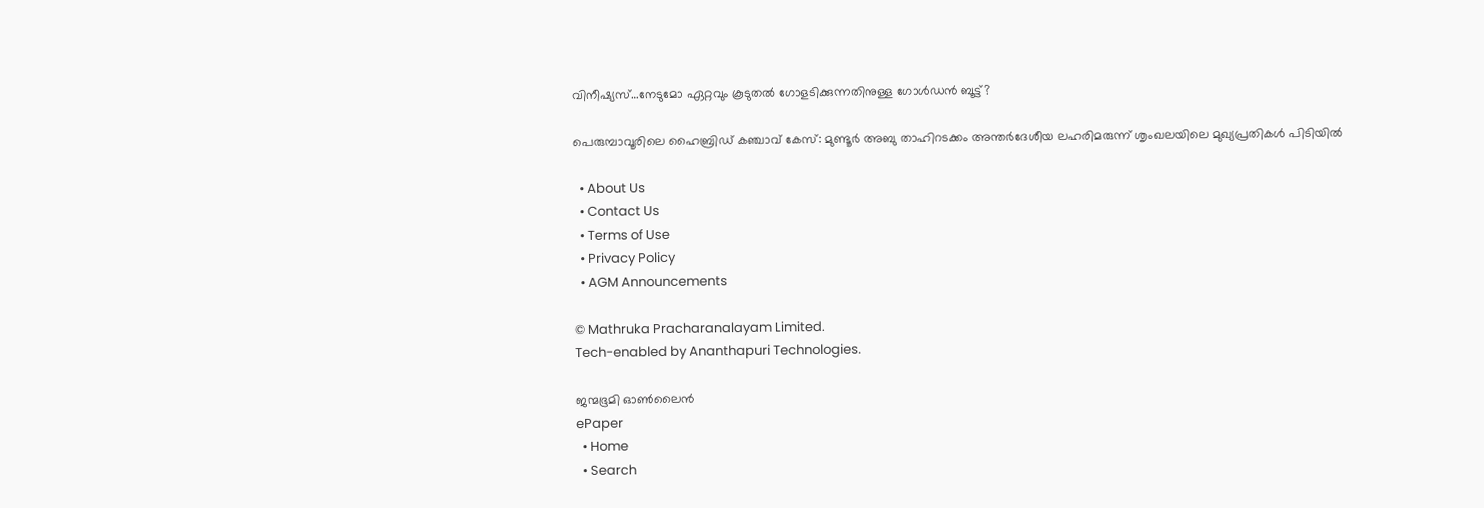വിനീഷ്യസ്…നേടുമോ ഏറ്റവും കൂടുതല്‍ ഗോളടിക്കുന്നതിനുള്ള ഗോള്‍ഡന്‍ ബൂട്ട്?

പെരുമ്പാവൂരിലെ ഹൈബ്രിഡ് കഞ്ചാവ് കേസ്: മുണ്ടൂർ അബു താഹിറടക്കം അന്തർദേശീയ ലഹരിമരുന്ന് ശൃംഖലയിലെ മുഖ്യപ്രതികൾ പിടിയിൽ

  • About Us
  • Contact Us
  • Terms of Use
  • Privacy Policy
  • AGM Announcements

© Mathruka Pracharanalayam Limited.
Tech-enabled by Ananthapuri Technologies.

ജന്മഭൂമി ഓണ്‍ലൈന്‍
ePaper
  • Home
  • Search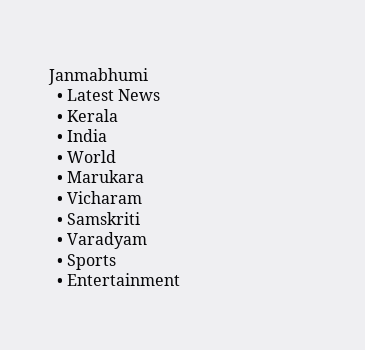Janmabhumi
  • Latest News
  • Kerala
  • India
  • World
  • Marukara
  • Vicharam
  • Samskriti
  • Varadyam
  • Sports
  • Entertainment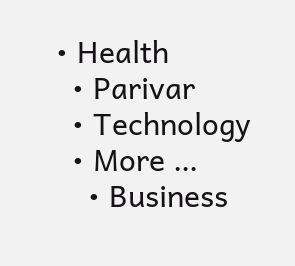• Health
  • Parivar
  • Technology
  • More …
    • Business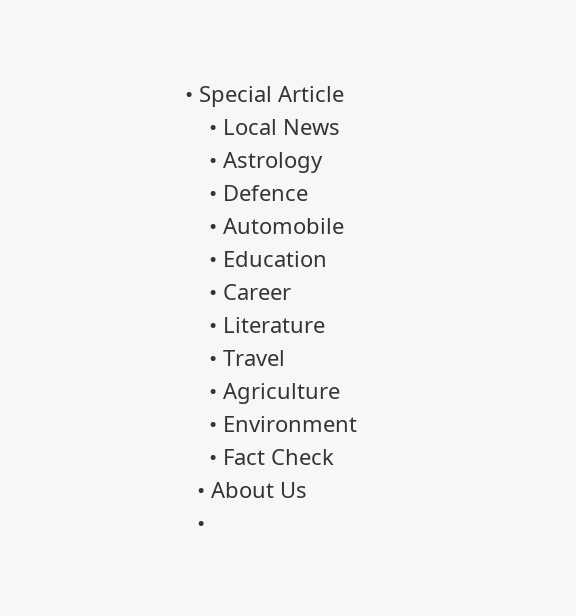• Special Article
    • Local News
    • Astrology
    • Defence
    • Automobile
    • Education
    • Career
    • Literature
    • Travel
    • Agriculture
    • Environment
    • Fact Check
  • About Us
  •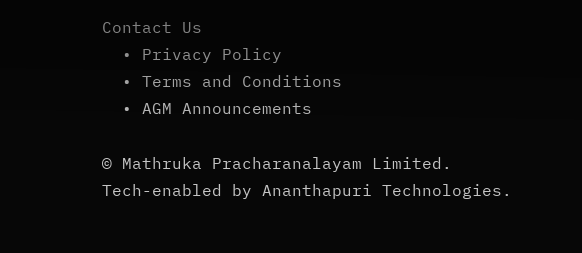Contact Us
  • Privacy Policy
  • Terms and Conditions
  • AGM Announcements

© Mathruka Pracharanalayam Limited.
Tech-enabled by Ananthapuri Technologies.